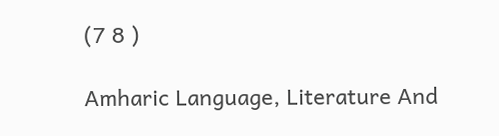(7 8 )

Amharic Language, Literature And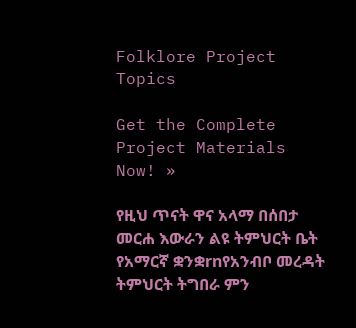Folklore Project Topics

Get the Complete Project Materials Now! »

የዚህ ጥናት ዋና አላማ በሰበታ መርሐ እውራን ልዩ ትምህርት ቤት የአማርኛ ቋንቋrnየአንብቦ መረዳት ትምህርት ትግበራ ምን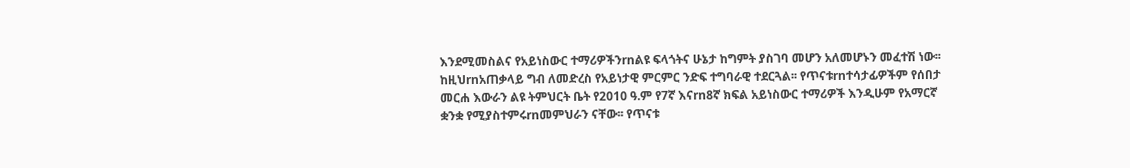እንደሚመስልና የአይነስውር ተማሪዎችንrnልዩ ፍላጎትና ሁኔታ ከግምት ያስገባ መሆን አለመሆኑን መፈተሽ ነው፡፡ ከዚህrnአጠቃላይ ግብ ለመድረስ የአይነታዊ ምርምር ንድፍ ተግባራዊ ተደርጓል፡፡ የጥናቱrnተሳታፊዎችም የሰበታ መርሐ እውራን ልዩ ትምህርት ቤት የ2010 ዓ.ም የ7ኛ እናrn8ኛ ክፍል አይነስውር ተማሪዎች እንዲሁም የአማርኛ ቋንቋ የሚያስተምሩrnመምህራን ናቸው፡፡ የጥናቱ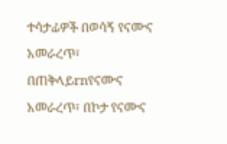ተሳታፊዎች በወሳኝ የናሙና አመራረጥ፣ በጠቅላይrnየናሙና አመራረጥ፣ በኮታ የናሙና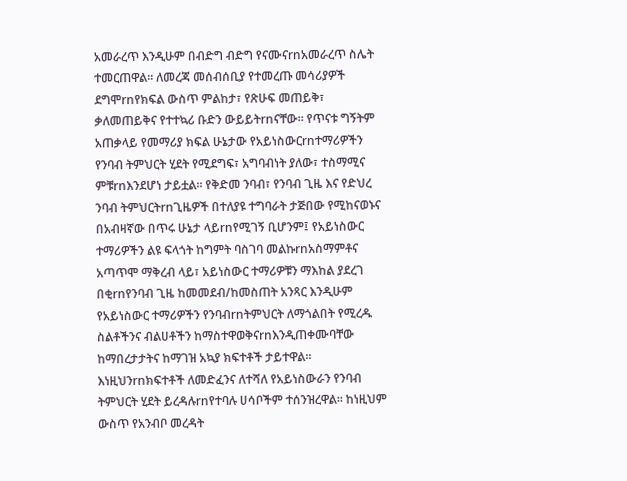አመራረጥ እንዲሁም በብድግ ብድግ የናሙናrnአመራረጥ ስሌት ተመርጠዋል፡፡ ለመረጃ መሰብሰቢያ የተመረጡ መሳሪያዎች ደግሞrnየክፍል ውስጥ ምልከታ፣ የጽሁፍ መጠይቅ፣ ቃለመጠይቅና የተተኳሪ ቡድን ውይይትrnናቸው፡፡ የጥናቱ ግኝትም አጠቃላይ የመማሪያ ክፍል ሁኔታው የአይነስውርrnተማሪዎችን የንባብ ትምህርት ሂደት የሚደግፍ፣ አግባብነት ያለው፣ ተስማሚና ምቹrnእንደሆነ ታይቷል፡፡ የቅድመ ንባብ፣ የንባብ ጊዜ እና የድህረ ንባብ ትምህርትrnጊዜዎች በተለያዩ ተግባራት ታጅበው የሚከናወኑና በአብዛኛው በጥሩ ሁኔታ ላይrnየሚገኝ ቢሆንም፤ የአይነስውር ተማሪዎችን ልዩ ፍላጎት ከግምት ባስገባ መልኩrnአስማምቶና አጣጥሞ ማቅረብ ላይ፣ አይነስውር ተማሪዎቹን ማእከል ያደረገ በቂrnየንባብ ጊዜ ከመመደብ/ከመስጠት አንጻር እንዲሁም የአይነስውር ተማሪዎችን የንባብrnትምህርት ለማጎልበት የሚረዱ ስልቶችንና ብልሀቶችን ከማስተዋወቅናrnእንዲጠቀሙባቸው ከማበረታታትና ከማገዝ አኳያ ክፍተቶች ታይተዋል፡፡ እነዚህንrnክፍተቶች ለመድፈንና ለተሻለ የአይነስውራን የንባብ ትምህርት ሂደት ይረዳሉrnየተባሉ ሀሳቦችም ተሰንዝረዋል፡፡ ከነዚህም ውስጥ የአንብቦ መረዳት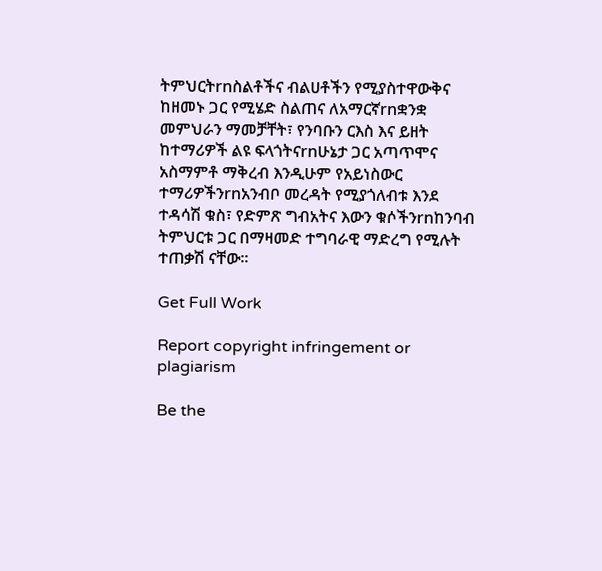ትምህርትrnስልቶችና ብልሀቶችን የሚያስተዋውቅና ከዘመኑ ጋር የሚሄድ ስልጠና ለአማርኛrnቋንቋ መምህራን ማመቻቸት፣ የንባቡን ርእስ እና ይዘት ከተማሪዎች ልዩ ፍላጎትናrnሁኔታ ጋር አጣጥሞና አስማምቶ ማቅረብ እንዲሁም የአይነስውር ተማሪዎችንrnአንብቦ መረዳት የሚያጎለብቱ እንደ ተዳሳሽ ቁስ፣ የድምጽ ግብአትና እውን ቁሶችንrnከንባብ ትምህርቱ ጋር በማዛመድ ተግባራዊ ማድረግ የሚሉት ተጠቃሽ ናቸው፡፡

Get Full Work

Report copyright infringement or plagiarism

Be the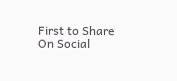First to Share On Social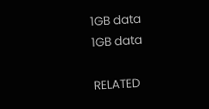1GB data
1GB data

RELATED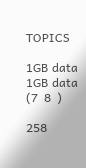TOPICS

1GB data
1GB data
(7  8  )

258